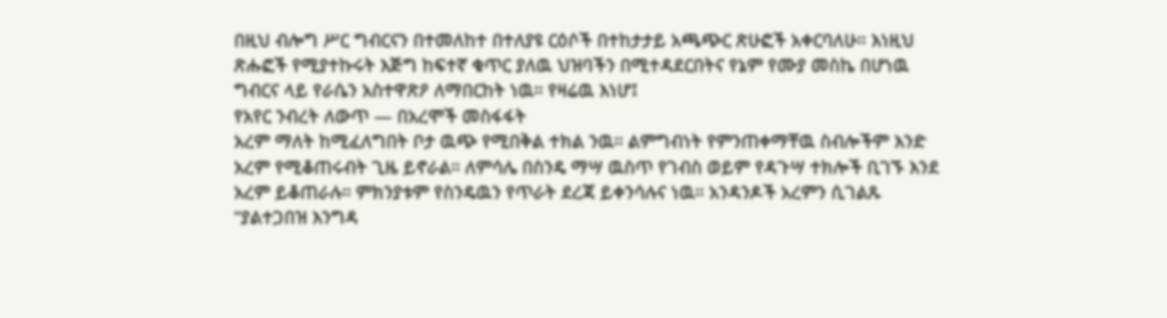በዚህ ብሎግ ሥር ግብርናን በተመለከተ በተለያዩ ርዕሶች በተከታታይ አጫጭር ጽሁፎች አቀርባለሁ። እነዚህ ጽሑፎች የሚያተኩሩት እጅግ ከፍተኛ ቁጥር ያለዉ ህዝባችን በሚተዳደርበትና የኔም የሙያ መስኬ በሆነዉ ግብርና ላይ የራሴን አስተዋጽዖ ለማበርከት ነዉ። የዛሬዉ እነሆ፤
የአየር ንብረት ለውጥ — በአረሞች መስፋፋት
አረም ማለት ከሚፈለግበት ቦታ ዉጭ የሚበቅል ተክል ንዉ። ልምግብነት የምንጠቀማቸዉ ስብሎችም እንድ አረም የሚቆጠሩብት ጊዜ ይኖራል። ለምሳሌ በስንዴ ማሣ ዉስጥ የገብስ ወይም የዳጉሣ ተክሎች ቢገኙ እንደ አረም ይቆጠራሉ። ምክንያቱም የስንዴዉን የጥራት ደረጃ ይቀንሳሉና ነዉ። አንዳንዶች አረምን ሲገልጹ “ያልተጋበዝ እንግዳ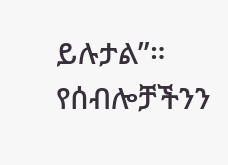ይሉታል”። የሰብሎቻችንን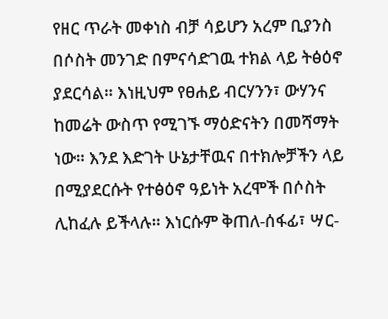የዘር ጥራት መቀነስ ብቻ ሳይሆን አረም ቢያንስ በሶስት መንገድ በምናሳድገዉ ተክል ላይ ትፅዕኖ ያደርሳል። እነዚህም የፀሐይ ብርሃንን፣ ውሃንና ከመሬት ውስጥ የሚገኙ ማዕድናትን በመሻማት ነው። እንደ እድገት ሁኔታቸዉና በተክሎቻችን ላይ በሚያደርሱት የተፅዕኖ ዓይነት አረሞች በሶስት ሊከፈሉ ይችላሉ። እነርሱም ቅጠለ-ሰፋፊ፣ ሣር-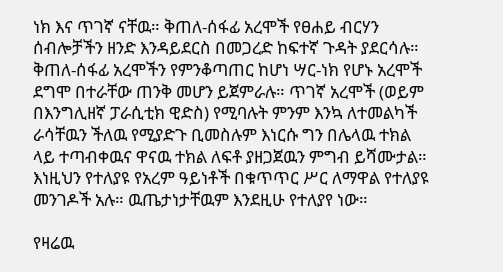ነክ እና ጥገኛ ናቸዉ። ቅጠለ-ሰፋፊ አረሞች የፀሐይ ብርሃን ሰብሎቻችን ዘንድ እንዳይደርስ በመጋረድ ከፍተኛ ጉዳት ያደርሳሉ። ቅጠለ-ሰፋፊ አረሞችን የምንቆጣጠር ከሆነ ሣር-ነክ የሆኑ አረሞች ደግሞ በተራቸው ጠንቅ መሆን ይጀምራሉ። ጥገኛ አረሞች (ወይም በእንግሊዘኛ ፓራሲቲክ ዊድስ) የሚባሉት ምንም እንኳ ለተመልካች ራሳቸዉን ችለዉ የሚያድጉ ቢመስሉም እነርሱ ግን በሌላዉ ተክል ላይ ተጣብቀዉና ዋናዉ ተክል ለፍቶ ያዘጋጀዉን ምግብ ይሻሙታል። እነዚህን የተለያዩ የአረም ዓይነቶች በቁጥጥር ሥር ለማዋል የተለያዩ መንገዶች አሉ። ዉጤታነታቸዉም እንደዚሁ የተለያየ ነው።

የዛሬዉ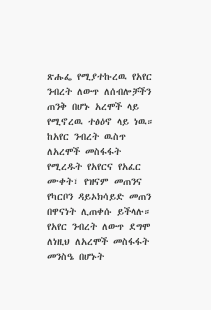ጽሑፌ የሚያተኩረዉ የአየር ንብረት ለውጥ ለሰብሎቻችን ጠንቅ በሆኑ አረሞች ላይ የሚኖረዉ ተፅዕኖ ላይ ነዉ። ከአየር ንብረት ዉስጥ ለአረሞች መስፋፋት የሚረዱት የአየርና የአፈር ሙቀት፣ የዝናም መጠንና የካርቦን ዳይኦክሳይድ መጠን በዋናነት ሊጠቀሱ ይችላሉ። የአየር ንብረት ለውጥ ደግሞ ለነዚህ ለአረሞች መስፋፋት መንስዔ በሆኑት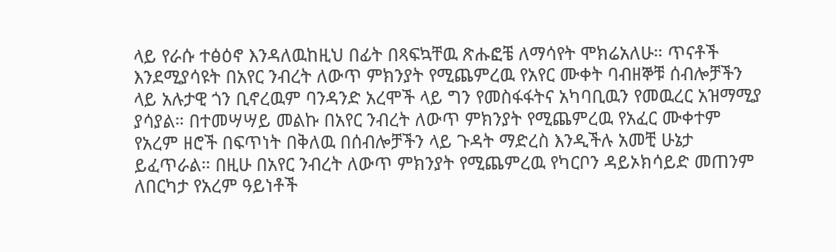ላይ የራሱ ተፅዕኖ እንዳለዉከዚህ በፊት በጻፍኳቸዉ ጽሑፎቼ ለማሳየት ሞክሬአለሁ። ጥናቶች እንደሚያሳዩት በአየር ንብረት ለውጥ ምክንያት የሚጨምረዉ የአየር ሙቀት ባብዘኞቹ ሰብሎቻችን ላይ አሉታዊ ጎን ቢኖረዉም ባንዳንድ አረሞች ላይ ግን የመስፋፋትና አካባቢዉን የመዉረር አዝማሚያ ያሳያል። በተመሣሣይ መልኩ በአየር ንብረት ለውጥ ምክንያት የሚጨምረዉ የአፈር ሙቀተም የአረም ዘሮች በፍጥነት በቅለዉ በሰብሎቻችን ላይ ጉዳት ማድረስ እንዲችሉ አመቺ ሁኔታ ይፈጥራል። በዚሁ በአየር ንብረት ለውጥ ምክንያት የሚጨምረዉ የካርቦን ዳይኦክሳይድ መጠንም ለበርካታ የአረም ዓይነቶች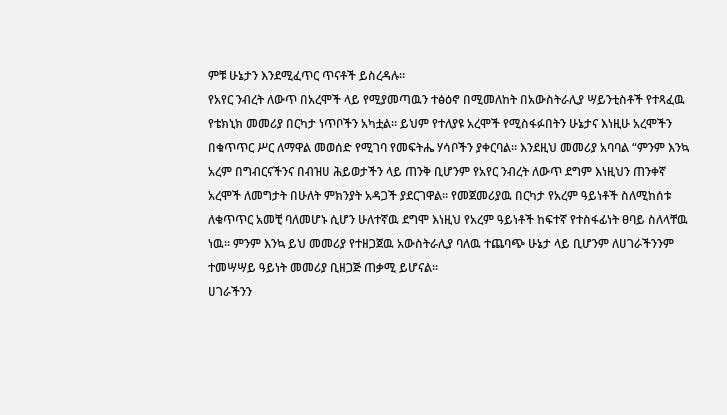ምቹ ሁኔታን እንደሚፈጥር ጥናቶች ይስረዳሉ።
የአየር ንብረት ለውጥ በአረሞች ላይ የሚያመጣዉን ተፅዕኖ በሚመለከት በአውስትራሊያ ሣይንቲስቶች የተጻፈዉ የቴክኒክ መመሪያ በርካታ ነጥቦችን አካቷል። ይህም የተለያዩ አረሞች የሚስፋፉበትን ሁኔታና እነዚሁ አረሞችን በቁጥጥር ሥር ለማዋል መወሰድ የሚገባ የመፍትሔ ሃሳቦችን ያቀርባል። እንደዚህ መመሪያ አባባል “ምንም እንኳ አረም በግብርናችንና በብዝሀ ሕይወታችን ላይ ጠንቅ ቢሆንም የአየር ንብረት ለውጥ ደግም እነዚህን ጠንቀኛ አረሞች ለመግታት በሁለት ምክንያት አዳጋች ያደርገዋል። የመጀመሪያዉ በርካታ የአረም ዓይነቶች ስለሚከሰቱ ለቁጥጥር አመቺ ባለመሆኑ ሲሆን ሁለተኛዉ ደግሞ እነዚህ የአረም ዓይነቶች ከፍተኛ የተስፋፊነት ፀባይ ስለላቸዉ ነዉ። ምንም እንኳ ይህ መመሪያ የተዘጋጀዉ አውስትራሊያ ባለዉ ተጨባጭ ሁኔታ ላይ ቢሆንም ለሀገራችንንም ተመሣሣይ ዓይነት መመሪያ ቢዘጋጅ ጠቃሚ ይሆናል።
ሀገራችንን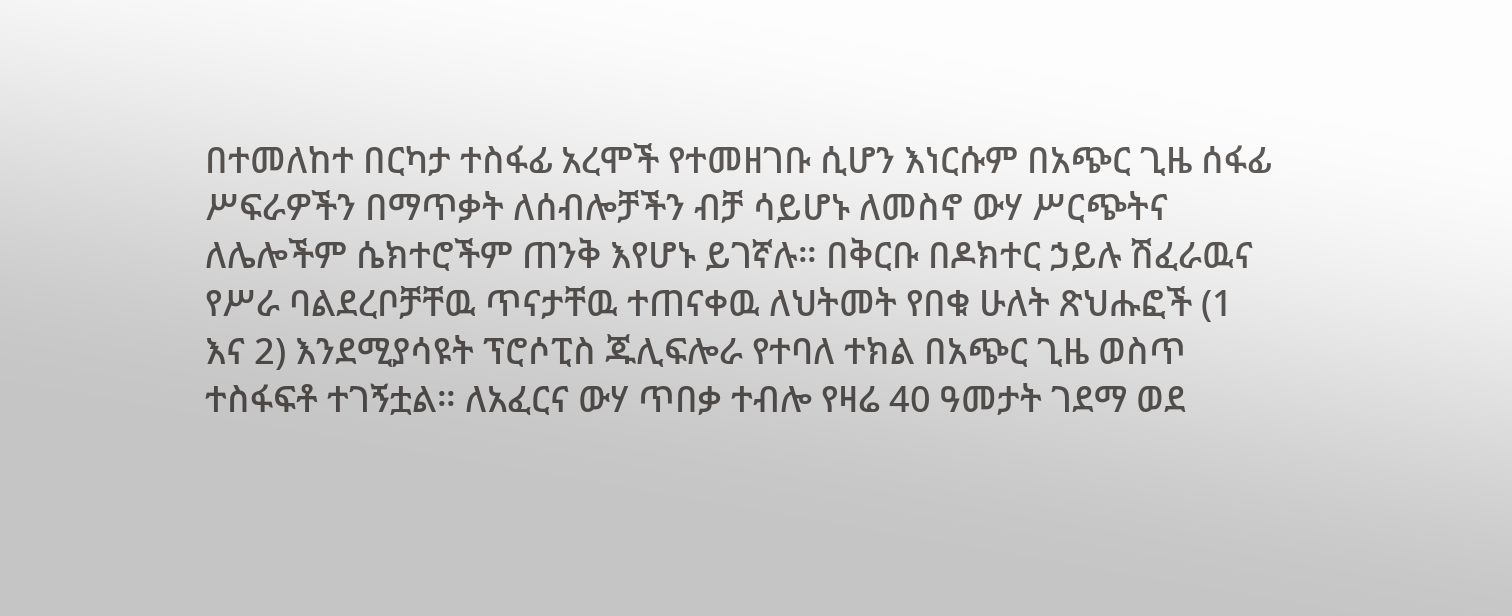በተመለከተ በርካታ ተስፋፊ አረሞች የተመዘገቡ ሲሆን እነርሱም በአጭር ጊዜ ሰፋፊ ሥፍራዎችን በማጥቃት ለሰብሎቻችን ብቻ ሳይሆኑ ለመስኖ ውሃ ሥርጭትና ለሌሎችም ሴክተሮችም ጠንቅ እየሆኑ ይገኛሉ። በቅርቡ በዶክተር ኃይሉ ሽፈራዉና የሥራ ባልደረቦቻቸዉ ጥናታቸዉ ተጠናቀዉ ለህትመት የበቁ ሁለት ጽህሑፎች (1 እና 2) እንደሚያሳዩት ፕሮሶፒስ ጁሊፍሎራ የተባለ ተክል በአጭር ጊዜ ወስጥ ተስፋፍቶ ተገኝቷል። ለአፈርና ውሃ ጥበቃ ተብሎ የዛሬ 40 ዓመታት ገደማ ወደ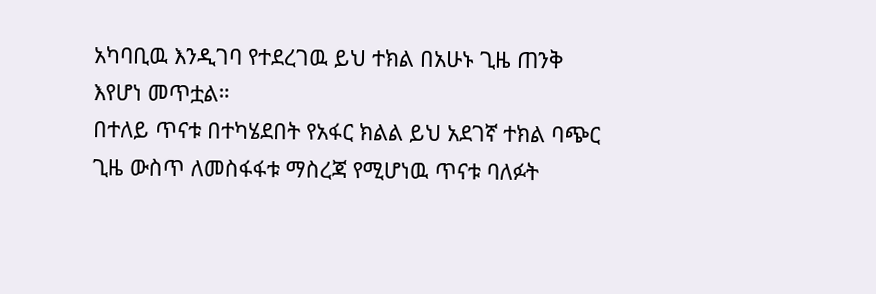አካባቢዉ እንዲገባ የተደረገዉ ይህ ተክል በአሁኑ ጊዜ ጠንቅ እየሆነ መጥቷል።
በተለይ ጥናቱ በተካሄደበት የአፋር ክልል ይህ አደገኛ ተክል ባጭር ጊዜ ውስጥ ለመስፋፋቱ ማስረጃ የሚሆነዉ ጥናቱ ባለፉት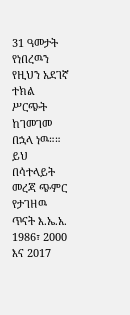31 ዓመታት የነበረዉን የዚህን አደገኛ ተክል ሥርጭት ከገመገመ በኋላ ነዉ።። ይህ በሳተላይት መረጃ ጭምር የታገዘዉ ጥናት እ.ኤ.አ. 1986፣ 2000 እና 2017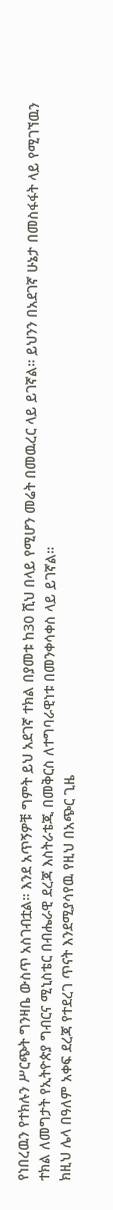የነበረዉን የተክሉን ሥርጭት ግንዛቤ ውስጥ አስገብቷል። እንደ አጥኝዎቹ ግምት ይህ አደገኛ ተክል በያመቱ ከ30 ሺህ በላይ የሚሆን መሬት በመዉረር ላይ ይገኛል። ይህንን በአደገኛ ሁኔታ በመስፋፋት ላይ የሚገኘዉን ተክል ለመግታት የኢትዮጵያ ግብርና ሚኒስቴር በብሔራዊ ደረጃ እስትራቴጂ በመቅርስ ለተግባራዊነቱ በመንቀሳቀስ ላይ ይገኛል።
ክዚህ ሌላ በዓለም አቀፍ ደረጃ የተደረገ ጥናት እንደሚያሳየዉ የዚህ በአጭር ጊዜ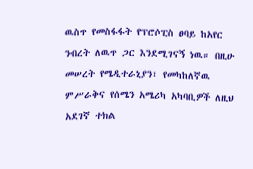ዉስጥ የመስፋፋት የፕሮሶፒስ ፀባይ ከአየር ንብረት ለዉጥ ጋር እንደሚገናኝ ነዉ። በዚሁ መሠረት የሜዲተራኒያን፣ የመካከለኛዉ ምሥራቅና የሰሜን አሜሪካ አካባቢዎች ለዚህ አደገኛ ተክል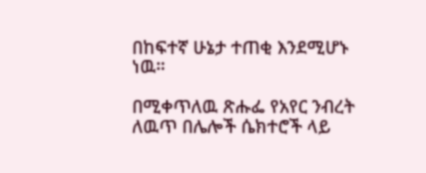በከፍተኛ ሁኔታ ተጠቂ እንደሚሆኑ ነዉ።

በሚቀጥለዉ ጽሑፌ የአየር ንብረት ለዉጥ በሌሎች ሴክተሮች ላይ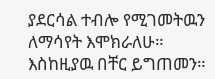ያደርሳል ተብሎ የሚገመትዉን ለማሳየት እሞክራለሁ።
እስከዚያዉ በቸር ይግጠመን።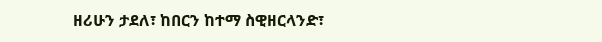ዘሪሁን ታደለ፣ ከበርን ከተማ ስዊዘርላንድ፣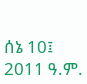ሰኔ 10፤ 2011 ዓ.ም.